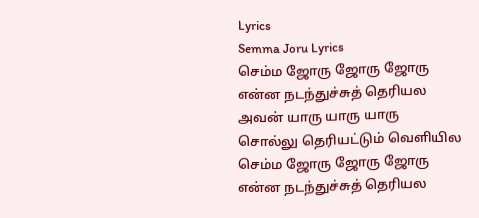Lyrics
Semma Joru Lyrics
செம்ம ஜோரு ஜோரு ஜோரு
என்ன நடந்துச்சுத் தெரியல
அவன் யாரு யாரு யாரு
சொல்லு தெரியட்டும் வெளியில
செம்ம ஜோரு ஜோரு ஜோரு
என்ன நடந்துச்சுத் தெரியல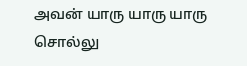அவன் யாரு யாரு யாரு
சொல்லு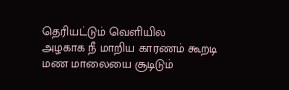தெரியட்டும் வெளியில
அழகாக நீ மாறிய காரணம் கூறடி
மண மாலையை சூடிடும்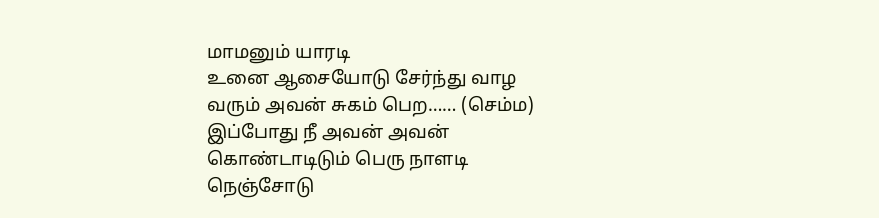மாமனும் யாரடி
உனை ஆசையோடு சேர்ந்து வாழ
வரும் அவன் சுகம் பெற…… (செம்ம)
இப்போது நீ அவன் அவன்
கொண்டாடிடும் பெரு நாளடி
நெஞ்சோடு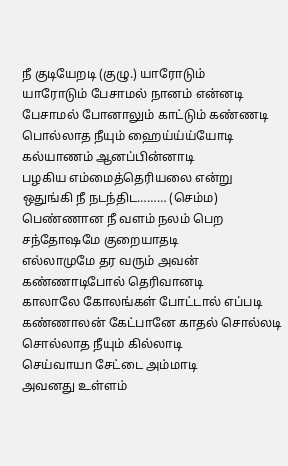நீ குடியேறடி (குழு.) யாரோடும்
யாரோடும் பேசாமல் நானம் என்னடி
பேசாமல் போனாலும் காட்டும் கண்ணடி
பொல்லாத நீயும் ஹைய்ய்ய்யோடி
கல்யாணம் ஆனப்பின்னாடி
பழகிய எம்மைத்தெரியலை என்று
ஒதுங்கி நீ நடந்திட……… (செம்ம)
பெண்ணான நீ வளம் நலம் பெற
சந்தோஷமே குறையாதடி
எல்லாமுமே தர வரும் அவன்
கண்ணாடிபோல் தெரிவானடி
காலாலே கோலங்கள் போட்டால் எப்படி
கண்ணாலன் கேட்பானே காதல் சொல்லடி
சொல்லாத நீயும் கில்லாடி
செய்வாயn சேட்டை அம்மாடி
அவனது உள்ளம்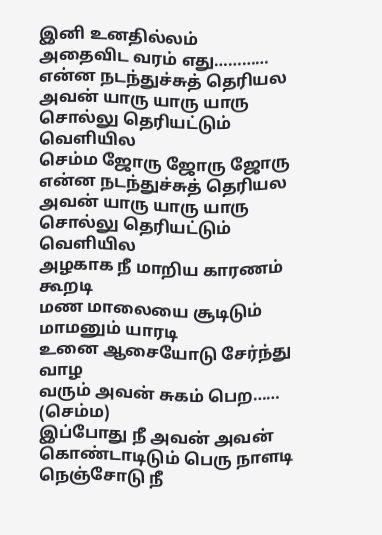இனி உனதில்லம்
அதைவிட வரம் எது…………
என்ன நடந்துச்சுத் தெரியல
அவன் யாரு யாரு யாரு
சொல்லு தெரியட்டும் வெளியில
செம்ம ஜோரு ஜோரு ஜோரு
என்ன நடந்துச்சுத் தெரியல
அவன் யாரு யாரு யாரு
சொல்லு தெரியட்டும் வெளியில
அழகாக நீ மாறிய காரணம் கூறடி
மண மாலையை சூடிடும் மாமனும் யாரடி
உனை ஆசையோடு சேர்ந்து வாழ
வரும் அவன் சுகம் பெற…… (செம்ம)
இப்போது நீ அவன் அவன்
கொண்டாடிடும் பெரு நாளடி
நெஞ்சோடு நீ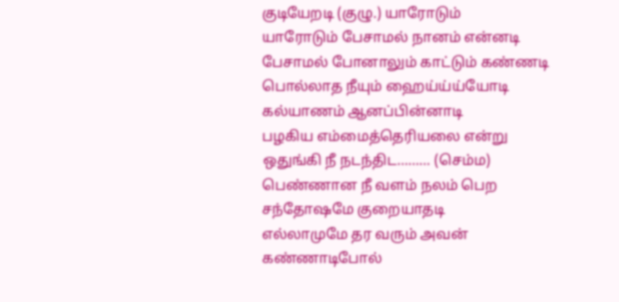குடியேறடி (குழு.) யாரோடும்
யாரோடும் பேசாமல் நானம் என்னடி
பேசாமல் போனாலும் காட்டும் கண்ணடி
பொல்லாத நீயும் ஹைய்ய்ய்யோடி
கல்யாணம் ஆனப்பின்னாடி
பழகிய எம்மைத்தெரியலை என்று
ஒதுங்கி நீ நடந்திட……… (செம்ம)
பெண்ணான நீ வளம் நலம் பெற
சந்தோஷமே குறையாதடி
எல்லாமுமே தர வரும் அவன்
கண்ணாடிபோல்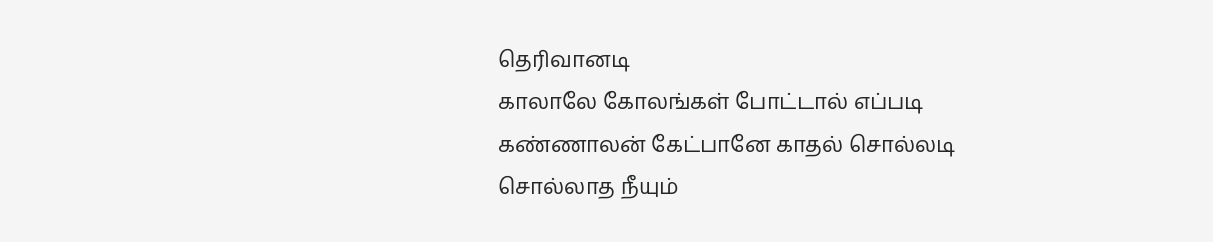தெரிவானடி
காலாலே கோலங்கள் போட்டால் எப்படி
கண்ணாலன் கேட்பானே காதல் சொல்லடி
சொல்லாத நீயும்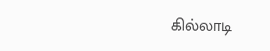கில்லாடி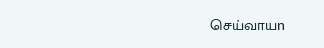செய்வாயn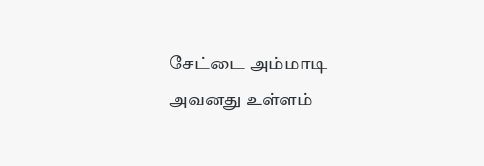சேட்டை அம்மாடி
அவனது உள்ளம்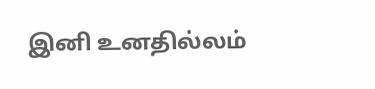இனி உனதில்லம்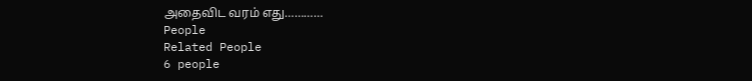அதைவிட வரம் எது…………
People
Related People
6 people